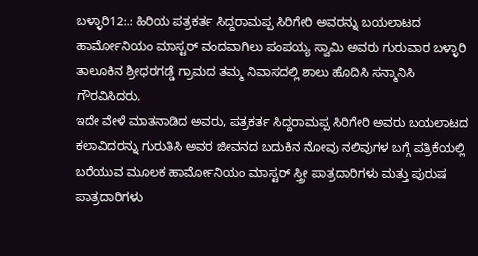ಬಳ್ಳಾರಿ12:.: ಹಿರಿಯ ಪತ್ರಕರ್ತ ಸಿದ್ದರಾಮಪ್ಪ ಸಿರಿಗೇರಿ ಅವರನ್ನು ಬಯಲಾಟದ ಹಾರ್ಮೋನಿಯಂ ಮಾಸ್ಟರ್ ವಂದವಾಗಿಲು ಪಂಪಯ್ಯ ಸ್ವಾಮಿ ಅವರು ಗುರುವಾರ ಬಳ್ಳಾರಿ ತಾಲೂಕಿನ ಶ್ರೀಧರಗಡ್ಡೆ ಗ್ರಾಮದ ತಮ್ಮ ನಿವಾಸದಲ್ಲಿ ಶಾಲು ಹೊದಿಸಿ ಸನ್ಮಾನಿಸಿ ಗೌರವಿಸಿದರು.
ಇದೇ ವೇಳೆ ಮಾತನಾಡಿದ ಅವರು, ಪತ್ರಕರ್ತ ಸಿದ್ದರಾಮಪ್ಪ ಸಿರಿಗೇರಿ ಅವರು ಬಯಲಾಟದ ಕಲಾವಿದರನ್ನು ಗುರುತಿಸಿ ಅವರ ಜೀವನದ ಬದುಕಿನ ನೋವು ನಲಿವುಗಳ ಬಗ್ಗೆ ಪತ್ರಿಕೆಯಲ್ಲಿ ಬರೆಯುವ ಮೂಲಕ ಹಾರ್ಮೋನಿಯಂ ಮಾಸ್ಟರ್ ಸ್ತ್ರೀ ಪಾತ್ರದಾರಿಗಳು ಮತ್ತು ಪುರುಷ ಪಾತ್ರದಾರಿಗಳು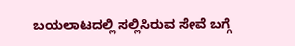ಬಯಲಾಟದಲ್ಲಿ ಸಲ್ಲಿಸಿರುವ ಸೇವೆ ಬಗ್ಗೆ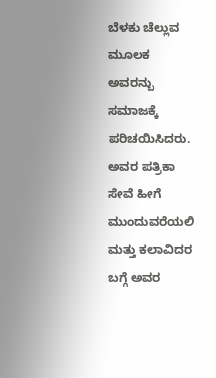ಬೆಳಕು ಚೆಲ್ಲುವ ಮೂಲಕ ಅವರನ್ಬು ಸಮಾಜಕ್ಕೆ ಪರಿಚಯಿಸಿದರು. ಅವರ ಪತ್ರಿಕಾ ಸೇವೆ ಹೀಗೆ ಮುಂದುವರೆಯಲಿ ಮತ್ತು ಕಲಾವಿದರ ಬಗ್ಗೆ ಅವರ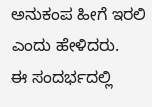ಅನುಕಂಪ ಹೀಗೆ ಇರಲಿ ಎಂದು ಹೇಳಿದರು.
ಈ ಸಂದರ್ಭದಲ್ಲಿ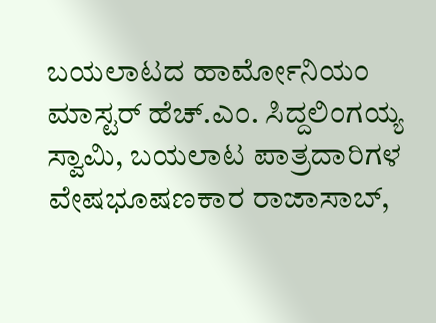ಬಯಲಾಟದ ಹಾರ್ಮೋನಿಯಂ ಮಾಸ್ಟರ್ ಹೆಚ್.ಎಂ. ಸಿದ್ದಲಿಂಗಯ್ಯ ಸ್ವಾಮಿ, ಬಯಲಾಟ ಪಾತ್ರದಾರಿಗಳ ವೇಷಭೂಷಣಕಾರ ರಾಜಾಸಾಬ್,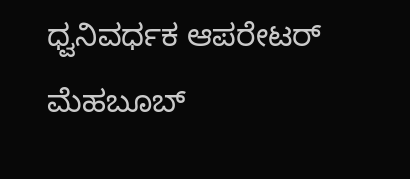ಧ್ವನಿವರ್ಧಕ ಆಪರೇಟರ್ ಮೆಹಬೂಬ್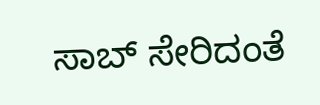ಸಾಬ್ ಸೇರಿದಂತೆ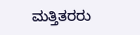ಮತ್ತಿತರರು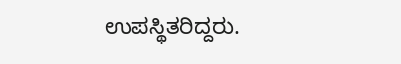ಉಪಸ್ಥಿತರಿದ್ದರು.